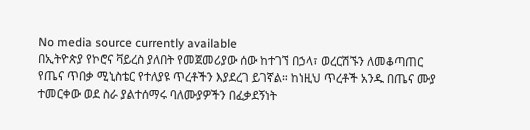No media source currently available
በኢትዮጵያ የኮሮና ቫይረስ ያለበት የመጀመሪያው ሰው ከተገኘ በኃላ፣ ወረርሽኙን ለመቆጣጠር የጤና ጥበቃ ሚኒስቴር የተለያዩ ጥረቶችን እያደረገ ይገኛል። ከነዚህ ጥረቶች አንዱ በጤና ሙያ ተመርቀው ወደ ስራ ያልተሰማሩ ባለሙያዎችን በፈቃደኝነት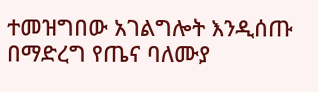ተመዝግበው አገልግሎት እንዲሰጡ በማድረግ የጤና ባለሙያ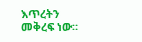እጥረትን መቅረፍ ነው።